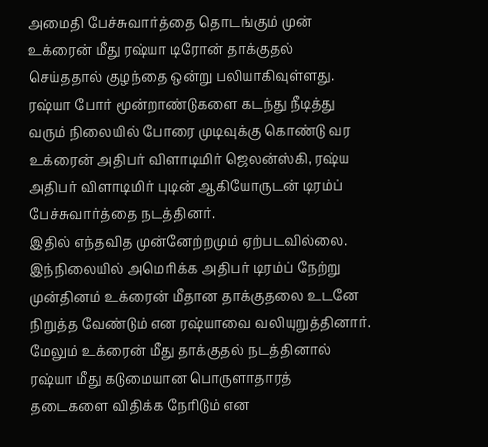அமைதி பேச்சுவார்த்தை தொடங்கும் முன் உக்ரைன் மீது ரஷ்யா டிரோன் தாக்குதல் செய்ததால் குழந்தை ஒன்று பலியாகிவுள்ளது.
ரஷ்யா போர் மூன்றாண்டுகளை கடந்து நீடித்து வரும் நிலையில் போரை முடிவுக்கு கொண்டு வர உக்ரைன் அதிபர் விளாடிமிர் ஜெலன்ஸ்கி, ரஷ்ய அதிபர் விளாடிமிர் புடின் ஆகியோருடன் டிரம்ப் பேச்சுவார்த்தை நடத்தினர்.
இதில் எந்தவித முன்னேற்றமும் ஏற்படவில்லை. இந்நிலையில் அமெரிக்க அதிபர் டிரம்ப் நேற்று முன்தினம் உக்ரைன் மீதான தாக்குதலை உடனே நிறுத்த வேண்டும் என ரஷ்யாவை வலியுறுத்தினார்.
மேலும் உக்ரைன் மீது தாக்குதல் நடத்தினால் ரஷ்யா மீது கடுமையான பொருளாதாரத் தடைகளை விதிக்க நேரிடும் என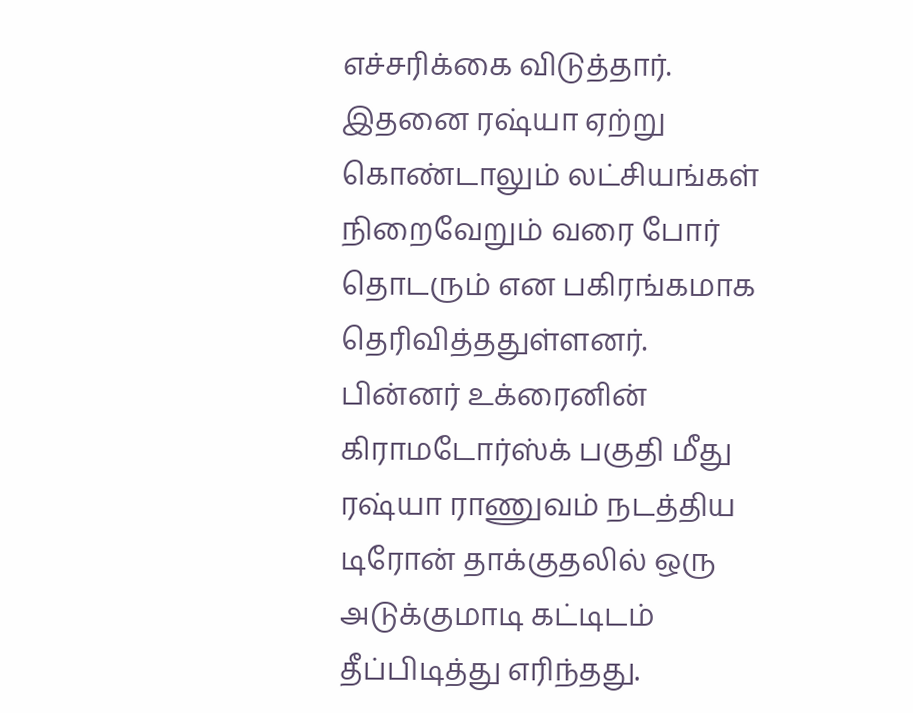எச்சரிக்கை விடுத்தார். இதனை ரஷ்யா ஏற்று கொண்டாலும் லட்சியங்கள் நிறைவேறும் வரை போர் தொடரும் என பகிரங்கமாக தெரிவித்ததுள்ளனர்.
பின்னர் உக்ரைனின் கிராமடோர்ஸ்க் பகுதி மீது ரஷ்யா ராணுவம் நடத்திய டிரோன் தாக்குதலில் ஒரு அடுக்குமாடி கட்டிடம் தீப்பிடித்து எரிந்தது.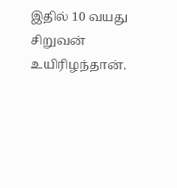இதில் 10 வயது சிறுவன் உயிரிழந்தான்.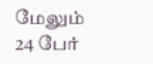மேலும் 24 பேர்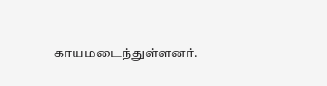காயமடைந்துள்ளனர்.